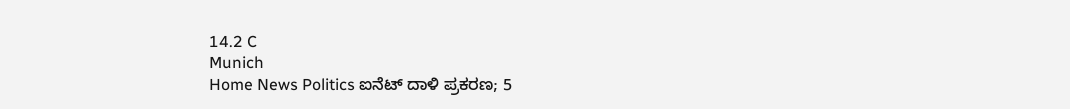14.2 C
Munich
Home News Politics ಐನೆಟ್ ದಾಳಿ ಪ್ರಕರಣ; 5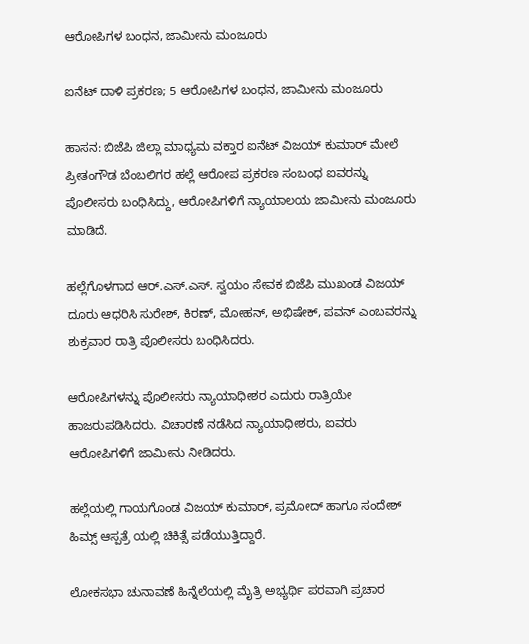ಆರೋಪಿಗಳ ಬಂಧನ, ಜಾಮೀನು ಮಂಜೂರು

ಐನೆಟ್ ದಾಳಿ ಪ್ರಕರಣ; 5 ಆರೋಪಿಗಳ ಬಂಧನ, ಜಾಮೀನು ಮಂಜೂರು

ಹಾಸನ: ಬಿಜೆಪಿ ಜಿಲ್ಲಾ ಮಾಧ್ಯಮ ವಕ್ತಾರ ಐನೆಟ್ ವಿಜಯ್ ಕುಮಾರ್ ಮೇಲೆ ಪ್ರೀತಂಗೌಡ ಬೆಂಬಲಿಗರ ಹಲ್ಲೆ ಆರೋಪ ಪ್ರಕರಣ ಸಂಬಂಧ ಐವರನ್ನು ಪೊಲೀಸರು ಬಂಧಿಸಿದ್ದು, ಆರೋಪಿಗಳಿಗೆ ನ್ಯಾಯಾಲಯ ಜಾಮೀನು ಮಂಜೂರು ಮಾಡಿದೆ.

ಹಲ್ಲೆಗೊಳಗಾದ ಆರ್.ಎಸ್.ಎಸ್‌. ಸ್ವಯಂ ಸೇವಕ ಬಿಜೆಪಿ ಮುಖಂಡ ವಿಜಯ್ ದೂರು ಆಧರಿಸಿ ಸುರೇಶ್, ಕಿರಣ್, ಮೋಹನ್, ಅಭಿಷೇಕ್, ಪವನ್ ಎಂಬವರನ್ನು ಶುಕ್ರವಾರ ರಾತ್ರಿ ‌ಪೊಲೀಸರು ಬಂಧಿಸಿದರು.

ಆರೋಪಿಗಳನ್ನು ಪೊಲೀಸರು ನ್ಯಾಯಾಧೀಶರ ಎದುರು ರಾತ್ರಿಯೇ ಹಾಜರುಪಡಿಸಿದರು. ವಿಚಾರಣೆ ನಡೆಸಿದ ನ್ಯಾಯಾಧೀಶರು, ಐವರು ಆರೋಪಿಗಳಿಗೆ ಜಾಮೀನು ನೀಡಿದರು.

ಹಲ್ಲೆಯಲ್ಲಿ ಗಾಯಗೊಂಡ ವಿಜಯ್ ಕುಮಾರ್, ಪ್ರಮೋದ್ ಹಾಗೂ ಸಂದೇಶ್ ಹಿಮ್ಸ್‌ ಆಸ್ಪತ್ರೆ ಯಲ್ಲಿ ಚಿಕಿತ್ಸೆ ಪಡೆಯುತ್ತಿದ್ದಾರೆ.

ಲೋಕಸಭಾ ಚುನಾವಣೆ ಹಿನ್ನೆಲೆಯಲ್ಲಿ ಮೈತ್ರಿ ಅಭ್ಯರ್ಥಿ ಪರವಾಗಿ ಪ್ರಚಾರ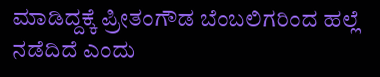ಮಾಡಿದ್ದಕ್ಕೆ ಪ್ರೀತಂಗೌಡ ಬೆಂಬಲಿಗರಿಂದ ಹಲ್ಲೆ ನಡೆದಿದೆ ಎಂದು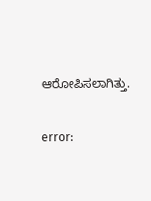ಆರೋಪಿಸಲಾಗಿತ್ತು.

error: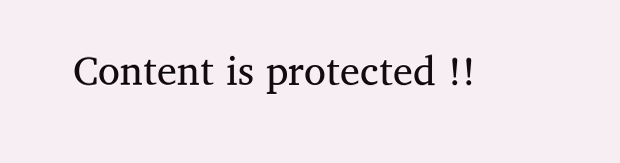Content is protected !!